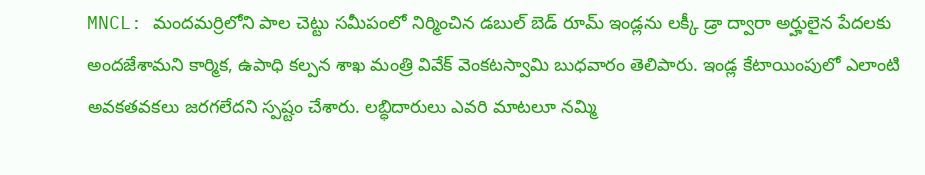MNCL: మందమర్రిలోని పాల చెట్టు సమీపంలో నిర్మించిన డబుల్ బెడ్ రూమ్ ఇండ్లను లక్కీ డ్రా ద్వారా అర్హులైన పేదలకు అందజేశామని కార్మిక, ఉపాధి కల్పన శాఖ మంత్రి వివేక్ వెంకటస్వామి బుధవారం తెలిపారు. ఇండ్ల కేటాయింపులో ఎలాంటి అవకతవకలు జరగలేదని స్పష్టం చేశారు. లబ్ధిదారులు ఎవరి మాటలూ నమ్మి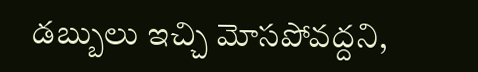డబ్బులు ఇచ్చి మోసపోవద్దని,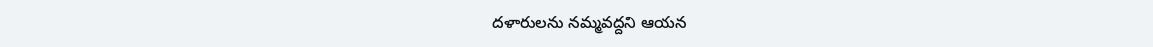దళారులను నమ్మవద్దని ఆయన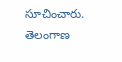సూచించారు.
తెలంగాణ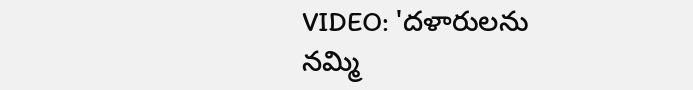VIDEO: 'దళారులను నమ్మి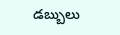డబ్బులు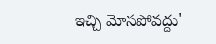ఇచ్చి మోసపోవద్దు'